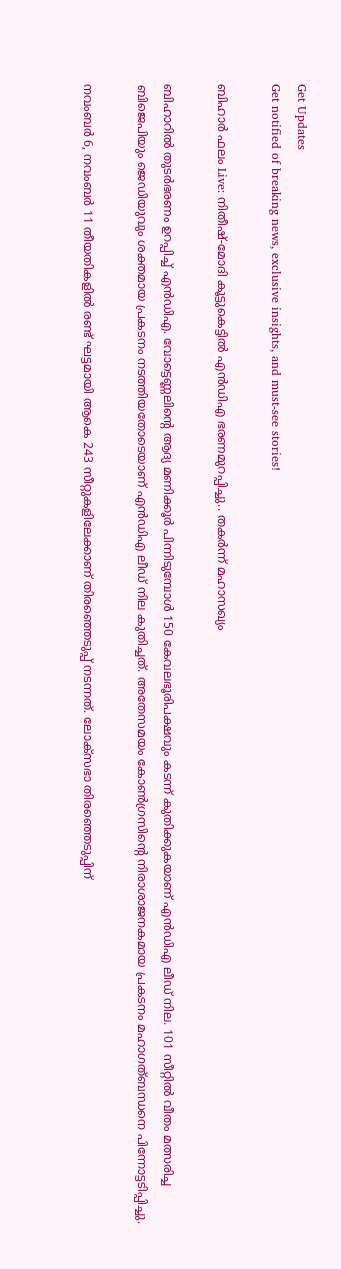Get Updates
Get notified of breaking news, exclusive insights, and must-see stories!

ബിഹാർ ഫലം Live: നിതീഷ്-മോദി കൂട്ടുകെട്ടില്‍ എന്‍ഡിഎ ഭരണമുറപ്പിച്ചു.. തകര്‍ന്ന് മഹാസഖ്യം

ബിഹാറില്‍ തുടര്‍ഭരണം ഉറപ്പിച്ച് എന്‍ഡിഎ. വോട്ടെണ്ണലിന്റെ ആദ്യ മണിക്കൂര്‍ പിന്നിടുമ്പോള്‍ 150 കേവലഭൂരിപക്ഷവും കടന്ന് കുതിക്കുകയാണ് എന്‍ഡിഎ ലീഡ് നില. 101 സീറ്റില്‍ വീതം മത്സരിച്ച ബിജെപിയും ജെഡിയുവും ശക്തമായ പ്രകടനം നടത്തിയതോടെയാണ് എന്‍ഡിഎ ലീഡ് നില കുതിച്ചത്. അതേസമയം കോണ്‍ഗ്രസിന്റെ നിരാശാജനകമായ പ്രകടനം മഹാഗത്ബന്ധനെ പിന്നോട്ടടിപ്പിച്ചു.

നവംബര്‍ 6, നവംബര്‍ 11 തീയതികളില്‍ രണ്ട് ഘട്ടമായി ആകെ 243 സീറ്റുകളിലേക്കാണ് തിരഞ്ഞെടുപ്പ് നടന്നത്. ലോക്‌സഭാ തിരഞ്ഞെടുപ്പിന്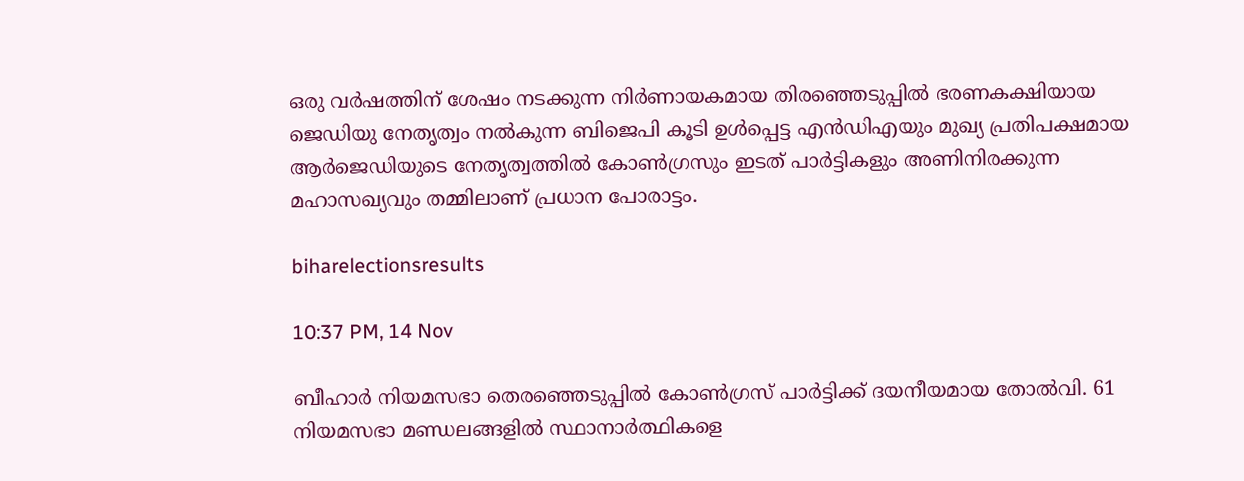ഒരു വര്‍ഷത്തിന് ശേഷം നടക്കുന്ന നിര്‍ണായകമായ തിരഞ്ഞെടുപ്പില്‍ ഭരണകക്ഷിയായ ജെഡിയു നേതൃത്വം നല്‍കുന്ന ബിജെപി കൂടി ഉള്‍പ്പെട്ട എന്‍ഡിഎയും മുഖ്യ പ്രതിപക്ഷമായ ആര്‍ജെഡിയുടെ നേതൃത്വത്തില്‍ കോണ്‍ഗ്രസും ഇടത് പാര്‍ട്ടികളും അണിനിരക്കുന്ന മഹാസഖ്യവും തമ്മിലാണ് പ്രധാന പോരാട്ടം.

biharelectionsresults

10:37 PM, 14 Nov

ബീഹാര്‍ നിയമസഭാ തെരഞ്ഞെടുപ്പില്‍ കോണ്‍ഗ്രസ് പാര്‍ട്ടിക്ക് ദയനീയമായ തോല്‍വി. 61 നിയമസഭാ മണ്ഡലങ്ങളില്‍ സ്ഥാനാര്‍ത്ഥികളെ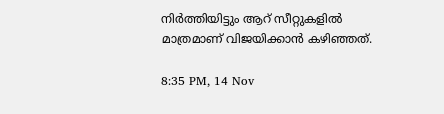നിര്‍ത്തിയിട്ടും ആറ് സീറ്റുകളില്‍ മാത്രമാണ് വിജയിക്കാന്‍ കഴിഞ്ഞത്.

8:35 PM, 14 Nov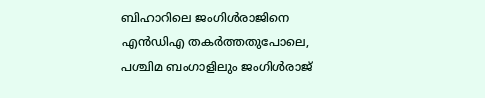ബിഹാറിലെ ജംഗിള്‍രാജിനെ എന്‍ഡിഎ തകര്‍ത്തതുപോലെ, പശ്ചിമ ബംഗാളിലും ജംഗിള്‍രാജ്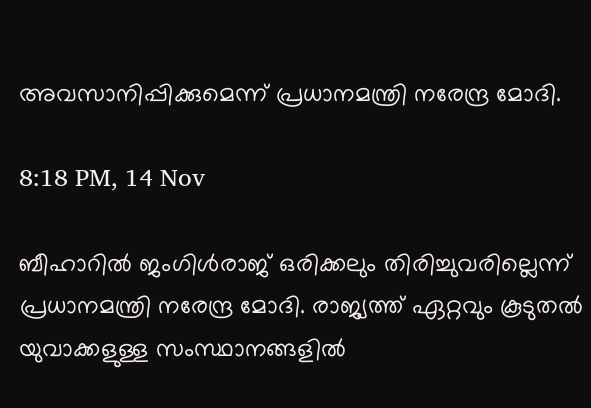അവസാനിപ്പിക്കുമെന്ന് പ്രധാനമന്ത്രി നരേന്ദ്ര മോദി.

8:18 PM, 14 Nov

ബീഹാറില്‍ ജംഗിള്‍രാജ് ഒരിക്കലും തിരിച്ചുവരില്ലെന്ന് പ്രധാനമന്ത്രി നരേന്ദ്ര മോദി. രാജ്യത്ത് ഏറ്റവും കൂടുതല്‍ യുവാക്കളുള്ള സംസ്ഥാനങ്ങളില്‍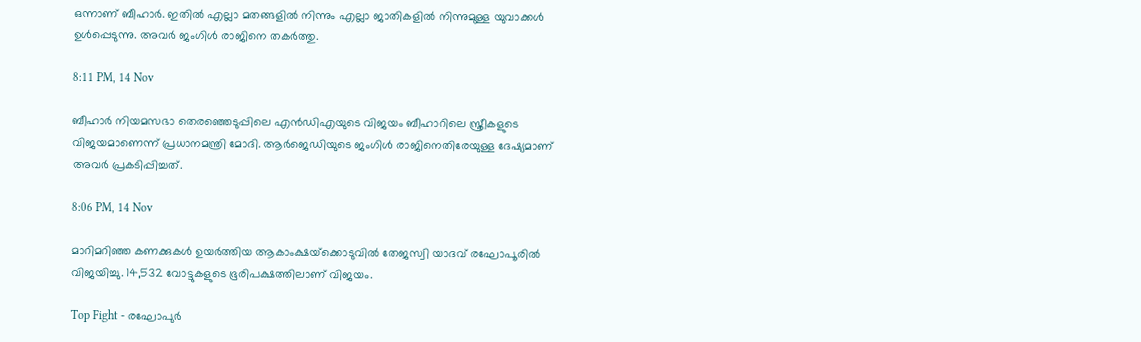ഒന്നാണ് ബീഹാര്‍. ഇതില്‍ എല്ലാ മതങ്ങളില്‍ നിന്നും എല്ലാ ജാതികളില്‍ നിന്നുമുള്ള യുവാക്കള്‍ ഉള്‍പ്പെടുന്നു. അവര്‍ ജംഗിള്‍ രാജിനെ തകര്‍ത്തു.

8:11 PM, 14 Nov

ബീഹാര്‍ നിയമസഭാ തെരഞ്ഞെടുപ്പിലെ എന്‍ഡിഎയുടെ വിജയം ബീഹാറിലെ സ്ത്രീകളുടെ വിജയമാണെന്ന് പ്രധാനമന്ത്രി മോദി. ആര്‍ജെഡിയുടെ ജംഗിള്‍ രാജിനെതിരേയുള്ള ദേഷ്യമാണ് അവര്‍ പ്രകടിപ്പിച്ചത്.

8:06 PM, 14 Nov

മാറിമറിഞ്ഞ കണക്കുകള്‍ ഉയര്‍ത്തിയ ആകാംക്ഷയ്‌ക്കൊടുവില്‍ തേജസ്വി യാദവ് രഘോപൂരില്‍ വിജയിച്ചു. 14,532 വോട്ടുകളുടെ ഭൂരിപക്ഷത്തിലാണ് വിജയം.

Top Fight - രഘോപുർ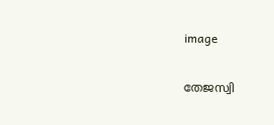image

തേജസ്വി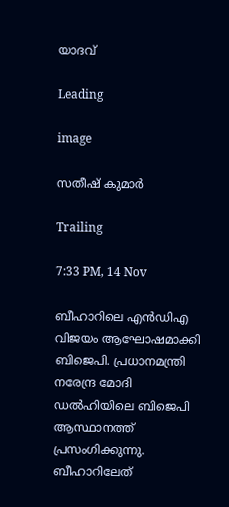യാദവ്

Leading

image

സതീഷ് കുമാർ

Trailing

7:33 PM, 14 Nov

ബീഹാറിലെ എന്‍ഡിഎ വിജയം ആഘോഷമാക്കി ബിജെപി. പ്രധാനമന്ത്രി നരേന്ദ്ര മോദി ഡല്‍ഹിയിലെ ബിജെപി ആസ്ഥാനത്ത് പ്രസംഗിക്കുന്നു. ബീഹാറിലേത്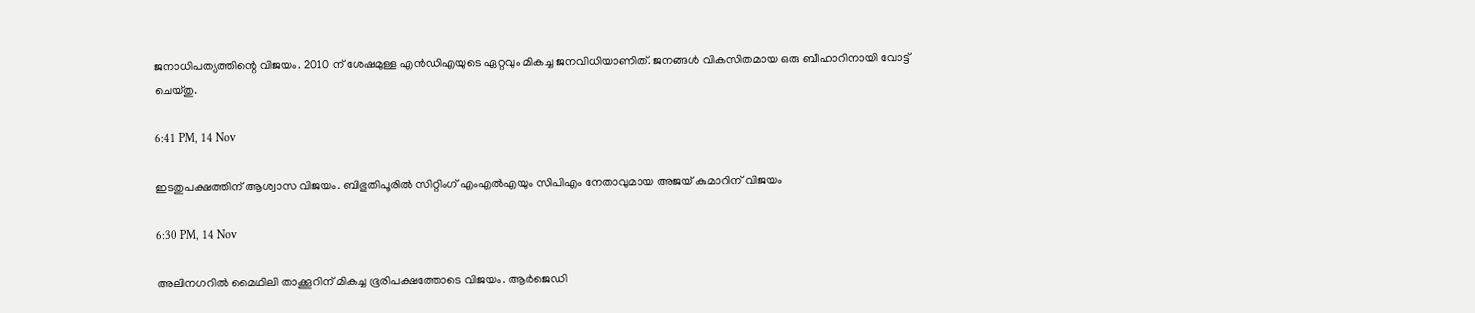ജനാധിപത്യത്തിന്റെ വിജയം. 2010 ന് ശേഷമുള്ള എന്‍ഡിഎയുടെ ഏറ്റവും മികച്ച ജനവിധിയാണിത്. ജനങ്ങള്‍ വികസിതമായ ഒരു ബീഹാറിനായി വോട്ട് ചെയ്തു.

6:41 PM, 14 Nov

ഇടതുപക്ഷത്തിന് ആശ്വാസ വിജയം. ബിഭുതിപൂരില്‍ സിറ്റിംഗ് എംഎല്‍എയും സിപിഎം നേതാവുമായ അജയ് കുമാറിന് വിജയം

6:30 PM, 14 Nov

അലിനഗറില്‍ മൈഥിലി താക്കൂറിന് മികച്ച ഭൂരിപക്ഷത്തോടെ വിജയം. ആര്‍ജെഡി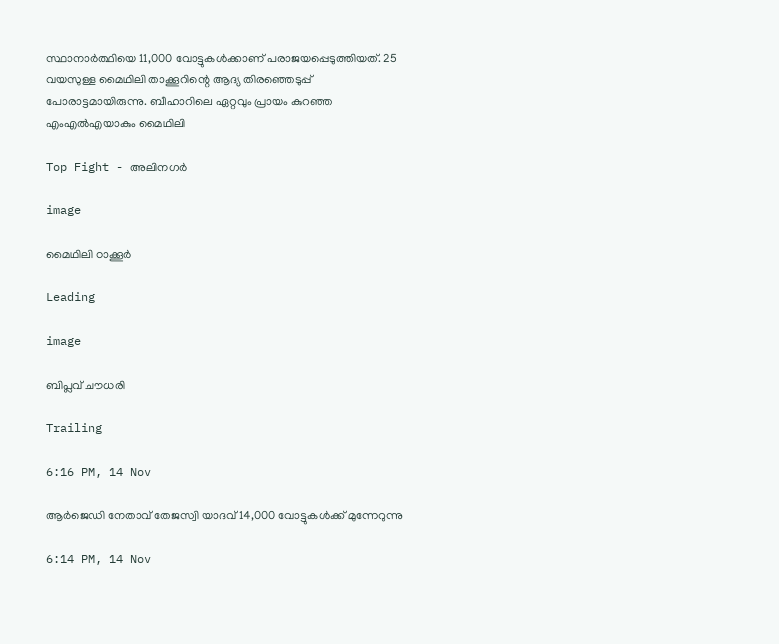സ്ഥാനാര്‍ത്ഥിയെ 11,000 വോട്ടുകള്‍ക്കാണ് പരാജയപ്പെടുത്തിയത്. 25 വയസുള്ള മൈഥിലി താക്കൂറിന്റെ ആദ്യ തിരഞ്ഞെടുപ്പ് പോരാട്ടമായിരുന്നു. ബീഹാറിലെ ഏറ്റവും പ്രായം കുറഞ്ഞ എംഎല്‍എയാകും മൈഥിലി

Top Fight - അലിനഗർ

image

മൈഥിലി ഠാക്കൂർ

Leading

image

ബിപ്ലവ് ചൗധരി

Trailing

6:16 PM, 14 Nov

ആര്‍ജെഡി നേതാവ് തേജസ്വി യാദവ് 14,000 വോട്ടുകള്‍ക്ക് മുന്നേറുന്നു

6:14 PM, 14 Nov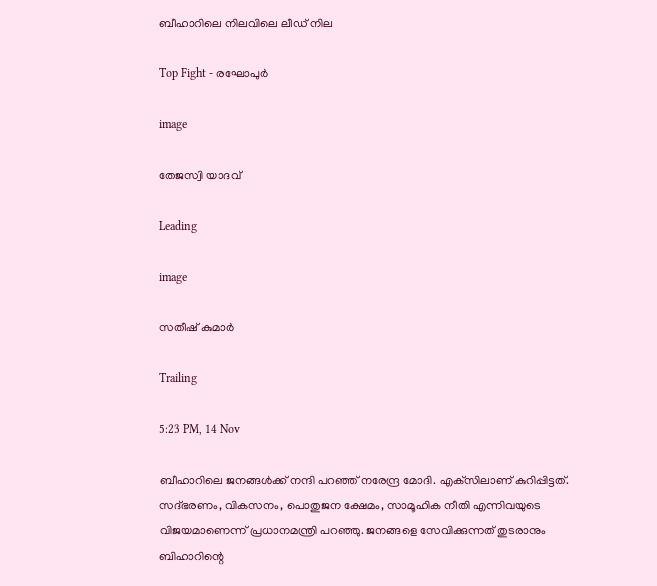ബീഹാറിലെ നിലവിലെ ലീഡ് നില

Top Fight - രഘോപുർ

image

തേജസ്വി യാദവ്

Leading

image

സതീഷ് കുമാർ

Trailing

5:23 PM, 14 Nov

ബീഹാറിലെ ജനങ്ങള്‍ക്ക് നന്ദി പറഞ്ഞ് നരേന്ദ്ര മോദി. എക്‌സിലാണ് കുറിപ്പിട്ടത്. സദ്ഭരണം, വികസനം, പൊതുജന ക്ഷേമം, സാമൂഹിക നീതി എന്നിവയുടെ വിജയമാണെന്ന് പ്രധാനമന്ത്രി പറഞ്ഞു. ജനങ്ങളെ സേവിക്കുന്നത് തുടരാനും ബിഹാറിന്റെ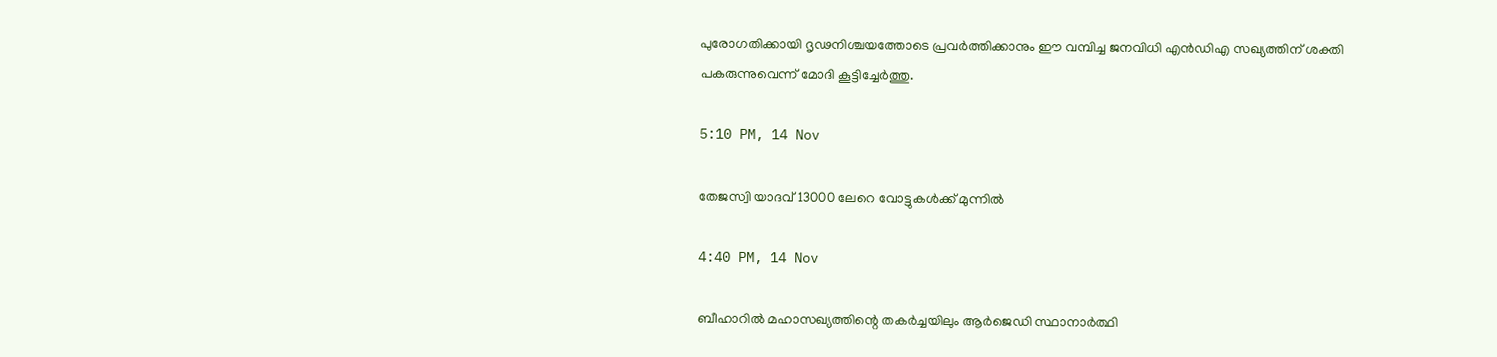പുരോഗതിക്കായി ദൃഢനിശ്ചയത്തോടെ പ്രവര്‍ത്തിക്കാനും ഈ വമ്പിച്ച ജനവിധി എന്‍ഡിഎ സഖ്യത്തിന് ശക്തി പകരുന്നുവെന്ന് മോദി കൂട്ടിച്ചേര്‍ത്തു.

5:10 PM, 14 Nov

തേജസ്വി യാദവ് 13000 ലേറെ വോട്ടുകള്‍ക്ക് മുന്നില്‍

4:40 PM, 14 Nov

ബീഹാറില്‍ മഹാസഖ്യത്തിന്റെ തകര്‍ച്ചയിലും ആര്‍ജെഡി സ്ഥാനാര്‍ത്ഥി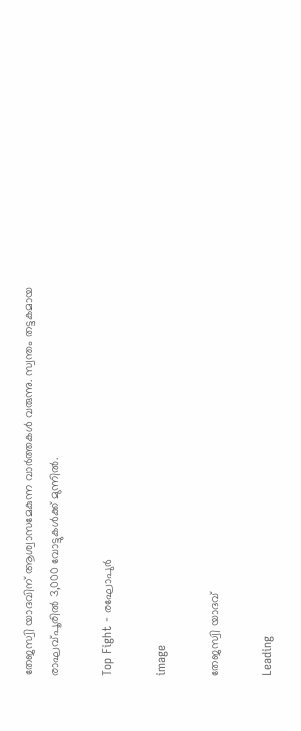തേജസ്വി യാദവിന് ആശ്വാസമേകുന്ന വാര്‍ത്തകള്‍ വരുന്നു. സ്വന്തം തട്ടകമായ രാഘവ്പൂരില്‍ 3,000 വോട്ടുകള്‍ക്ക് മുന്നില്‍.

Top Fight - രഘോപുർ

image

തേജസ്വി യാദവ്

Leading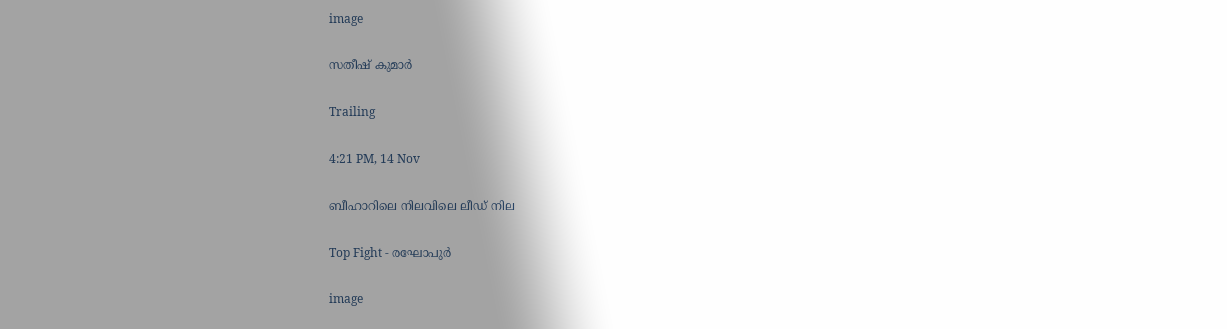image

സതീഷ് കുമാർ

Trailing

4:21 PM, 14 Nov

ബീഹാറിലെ നിലവിലെ ലീഡ് നില

Top Fight - രഘോപുർ

image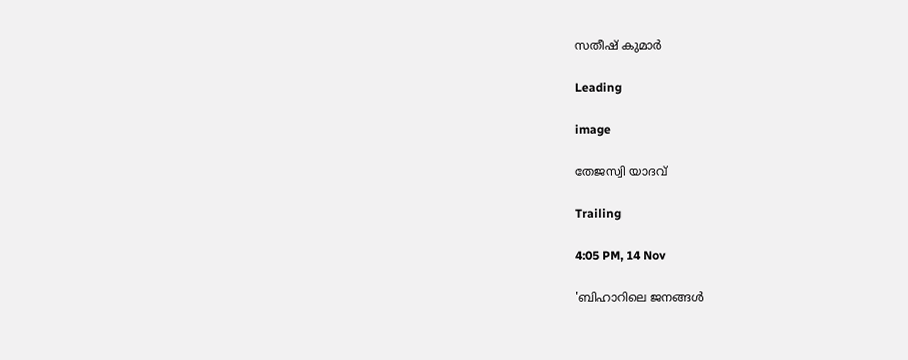സതീഷ് കുമാർ

Leading

image

തേജസ്വി യാദവ്

Trailing

4:05 PM, 14 Nov

'ബിഹാറിലെ ജനങ്ങൾ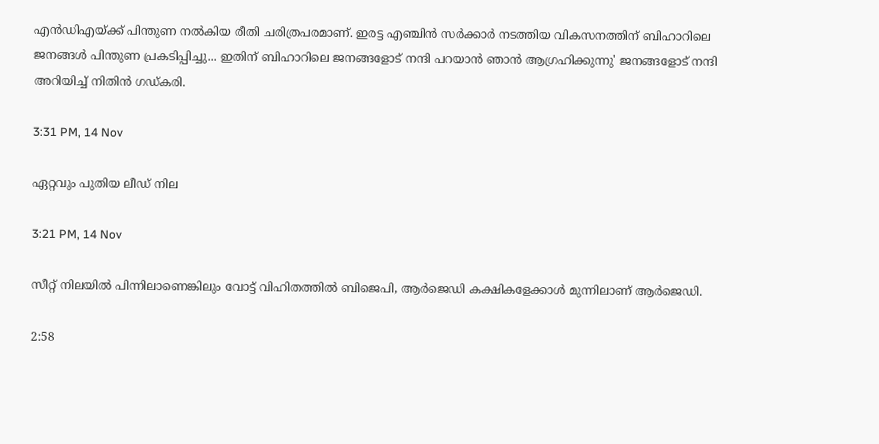എൻ‌ഡി‌എയ്ക്ക് പിന്തുണ നൽകിയ രീതി ചരിത്രപരമാണ്. ഇരട്ട എഞ്ചിൻ സർക്കാർ നടത്തിയ വികസനത്തിന് ബിഹാറിലെ ജനങ്ങൾ പിന്തുണ പ്രകടിപ്പിച്ചു... ഇതിന് ബിഹാറിലെ ജനങ്ങളോട് നന്ദി പറയാൻ ഞാൻ ആഗ്രഹിക്കുന്നു' ജനങ്ങളോട് നന്ദി അറിയിച്ച് നിതിൻ ഗഡ്‌കരി.

3:31 PM, 14 Nov

ഏറ്റവും പുതിയ ലീഡ് നില

3:21 PM, 14 Nov

സീറ്റ് നിലയിൽ പിന്നിലാണെങ്കിലും വോട്ട് വിഹിതത്തിൽ ബിജെപി, ആർജെഡി കക്ഷികളേക്കാൾ മുന്നിലാണ് ആർജെഡി.

2:58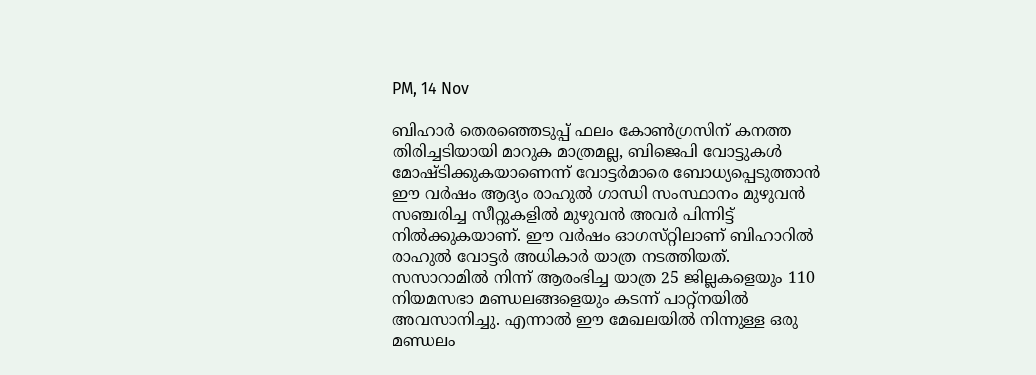PM, 14 Nov

ബിഹാർ തെരഞ്ഞെടുപ്പ് ഫലം കോൺഗ്രസിന് കനത്ത തിരിച്ചടിയായി മാറുക മാത്രമല്ല, ബിജെപി വോട്ടുകൾ മോഷ്‌ടിക്കുകയാണെന്ന് വോട്ടർമാരെ ബോധ്യപ്പെടുത്താൻ ഈ വർഷം ആദ്യം രാഹുൽ ഗാന്ധി സംസ്ഥാനം മുഴുവൻ സഞ്ചരിച്ച സീറ്റുകളിൽ മുഴുവൻ അവർ പിന്നിട്ട് നിൽക്കുകയാണ്. ഈ വർഷം ഓഗസ്‌റ്റിലാണ് ബിഹാറിൽ രാഹുൽ വോട്ടർ അധികാർ യാത്ര നടത്തിയത്. സസാറാമിൽ നിന്ന് ആരംഭിച്ച യാത്ര 25 ജില്ലകളെയും 110 നിയമസഭാ മണ്ഡലങ്ങളെയും കടന്ന് പാറ്റ്നയിൽ അവസാനിച്ചു. എന്നാൽ ഈ മേഖലയിൽ നിന്നുള്ള ഒരു മണ്ഡലം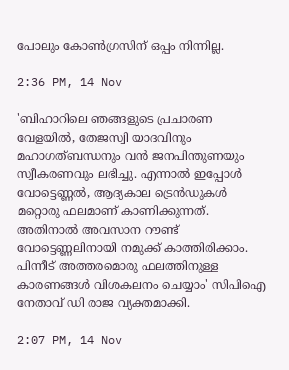പോലും കോൺഗ്രസിന് ഒപ്പം നിന്നില്ല.

2:36 PM, 14 Nov

'ബിഹാറിലെ ഞങ്ങളുടെ പ്രചാരണ വേളയിൽ, തേജസ്വി യാദവിനും മഹാഗത്ബന്ധനും വൻ ജനപിന്തുണയും സ്വീകരണവും ലഭിച്ചു. എന്നാൽ ഇപ്പോൾ വോട്ടെണ്ണൽ, ആദ്യകാല ട്രെൻഡുകൾ മറ്റൊരു ഫലമാണ് കാണിക്കുന്നത്. അതിനാൽ അവസാന റൗണ്ട് വോട്ടെണ്ണലിനായി നമുക്ക് കാത്തിരിക്കാം. പിന്നീട് അത്തരമൊരു ഫലത്തിനുള്ള കാരണങ്ങൾ വിശകലനം ചെയ്യാം' സിപിഐ നേതാവ് ഡി രാജ വ്യക്തമാക്കി.

2:07 PM, 14 Nov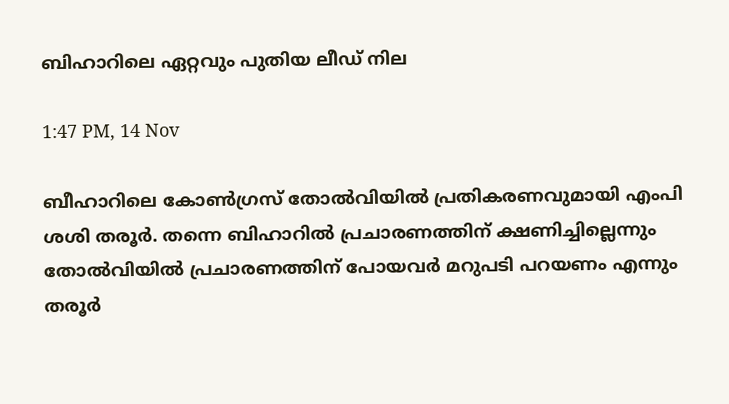ബിഹാറിലെ ഏറ്റവും പുതിയ ലീഡ് നില

1:47 PM, 14 Nov

ബീഹാറിലെ കോണ്‍ഗ്രസ് തോല്‍വിയില്‍ പ്രതികരണവുമായി എംപി ശശി തരൂര്‍. തന്നെ ബിഹാറില്‍ പ്രചാരണത്തിന് ക്ഷണിച്ചില്ലെന്നും തോല്‍വിയില്‍ പ്രചാരണത്തിന് പോയവര്‍ മറുപടി പറയണം എന്നും തരൂര്‍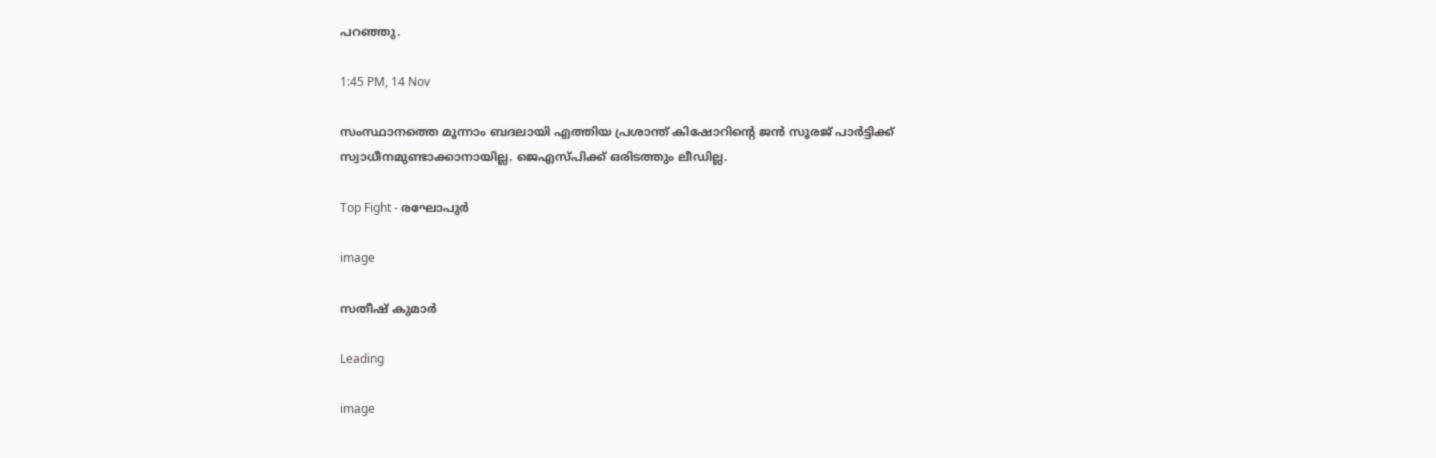പറഞ്ഞു.

1:45 PM, 14 Nov

സംസ്ഥാനത്തെ മൂന്നാം ബദലായി എത്തിയ പ്രശാന്ത് കിഷോറിന്റെ ജന്‍ സൂരജ് പാര്‍ട്ടിക്ക് സ്വാധീനമുണ്ടാക്കാനായില്ല. ജെഎസ്പിക്ക് ഒരിടത്തും ലീഡില്ല.

Top Fight - രഘോപുർ

image

സതീഷ് കുമാർ

Leading

image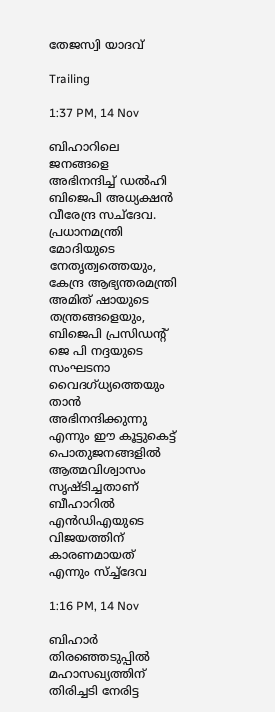തേജസ്വി യാദവ്

Trailing

1:37 PM, 14 Nov

ബിഹാറിലെ ജനങ്ങളെ അഭിനന്ദിച്ച് ഡല്‍ഹി ബിജെപി അധ്യക്ഷന്‍ വീരേന്ദ്ര സച്‌ദേവ. പ്രധാനമന്ത്രി മോദിയുടെ നേതൃത്വത്തെയും, കേന്ദ്ര ആഭ്യന്തരമന്ത്രി അമിത് ഷായുടെ തന്ത്രങ്ങളെയും, ബിജെപി പ്രസിഡന്റ് ജെ പി നദ്ദയുടെ സംഘടനാ വൈദഗ്ധ്യത്തെയും താന്‍ അഭിനന്ദിക്കുന്നു എന്നും ഈ കൂട്ടുകെട്ട് പൊതുജനങ്ങളില്‍ ആത്മവിശ്വാസം സൃഷ്ടിച്ചതാണ് ബീഹാറില്‍ എന്‍ഡിഎയുടെ വിജയത്തിന് കാരണമായത് എന്നും സ്ച്ച്‌ദേവ

1:16 PM, 14 Nov

ബിഹാര്‍ തിരഞ്ഞെടുപ്പില്‍ മഹാസഖ്യത്തിന് തിരിച്ചടി നേരിട്ട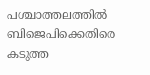പശ്ചാത്തലത്തില്‍ ബിജെപിക്കെതിരെ കടുത്ത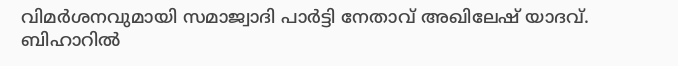വിമര്‍ശനവുമായി സമാജ്വാദി പാര്‍ട്ടി നേതാവ് അഖിലേഷ് യാദവ്. ബിഹാറില്‍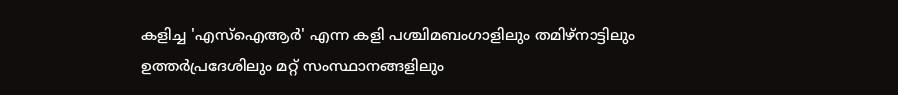കളിച്ച 'എസ്ഐആര്‍' എന്ന കളി പശ്ചിമബംഗാളിലും തമിഴ്നാട്ടിലും ഉത്തര്‍പ്രദേശിലും മറ്റ് സംസ്ഥാനങ്ങളിലും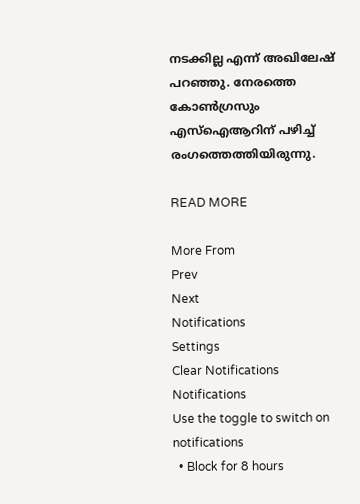നടക്കില്ല എന്ന് അഖിലേഷ് പറഞ്ഞു. നേരത്തെ കോണ്‍ഗ്രസും എസ്‌ഐആറിന് പഴിച്ച് രംഗത്തെത്തിയിരുന്നു.

READ MORE

More From
Prev
Next
Notifications
Settings
Clear Notifications
Notifications
Use the toggle to switch on notifications
  • Block for 8 hours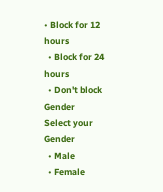• Block for 12 hours
  • Block for 24 hours
  • Don't block
Gender
Select your Gender
  • Male
  • Female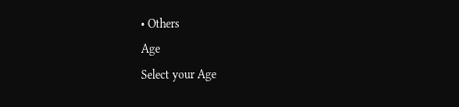• Others
Age
Select your Age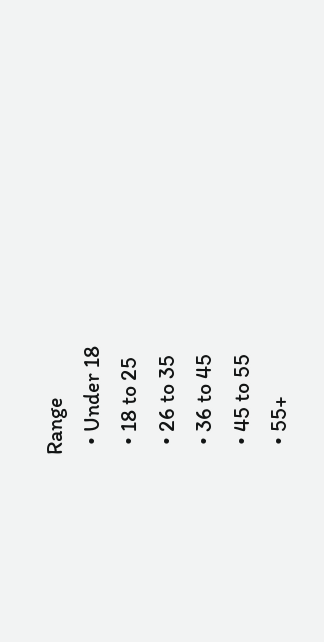Range
  • Under 18
  • 18 to 25
  • 26 to 35
  • 36 to 45
  • 45 to 55
  • 55+